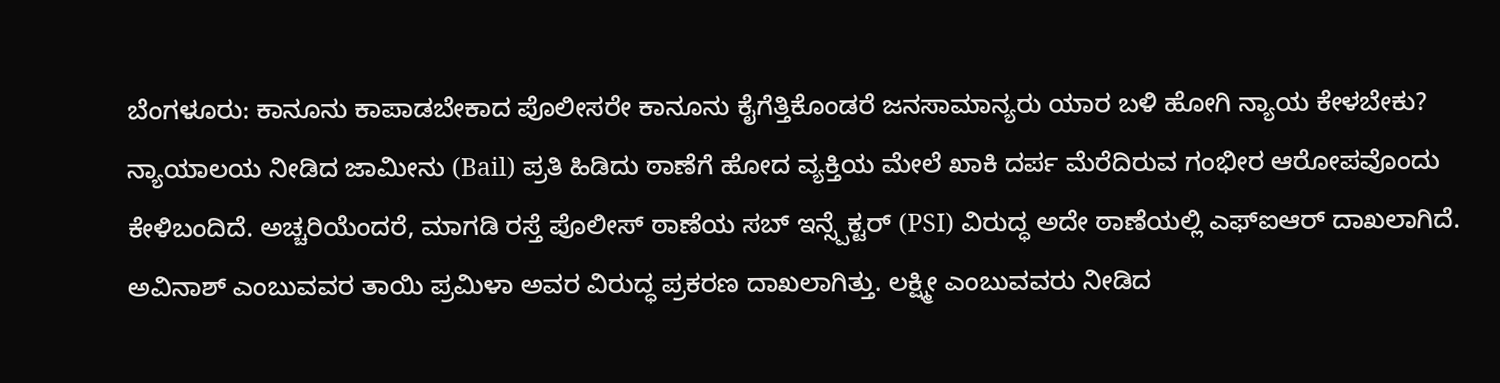ಬೆಂಗಳೂರು: ಕಾನೂನು ಕಾಪಾಡಬೇಕಾದ ಪೊಲೀಸರೇ ಕಾನೂನು ಕೈಗೆತ್ತಿಕೊಂಡರೆ ಜನಸಾಮಾನ್ಯರು ಯಾರ ಬಳಿ ಹೋಗಿ ನ್ಯಾಯ ಕೇಳಬೇಕು? ನ್ಯಾಯಾಲಯ ನೀಡಿದ ಜಾಮೀನು (Bail) ಪ್ರತಿ ಹಿಡಿದು ಠಾಣೆಗೆ ಹೋದ ವ್ಯಕ್ತಿಯ ಮೇಲೆ ಖಾಕಿ ದರ್ಪ ಮೆರೆದಿರುವ ಗಂಭೀರ ಆರೋಪವೊಂದು ಕೇಳಿಬಂದಿದೆ. ಅಚ್ಚರಿಯೆಂದರೆ, ಮಾಗಡಿ ರಸ್ತೆ ಪೊಲೀಸ್ ಠಾಣೆಯ ಸಬ್ ಇನ್ಸ್ಪೆಕ್ಟರ್ (PSI) ವಿರುದ್ಧ ಅದೇ ಠಾಣೆಯಲ್ಲಿ ಎಫ್ಐಆರ್ ದಾಖಲಾಗಿದೆ.
ಅವಿನಾಶ್ ಎಂಬುವವರ ತಾಯಿ ಪ್ರಮಿಳಾ ಅವರ ವಿರುದ್ಧ ಪ್ರಕರಣ ದಾಖಲಾಗಿತ್ತು. ಲಕ್ಷ್ಮೀ ಎಂಬುವವರು ನೀಡಿದ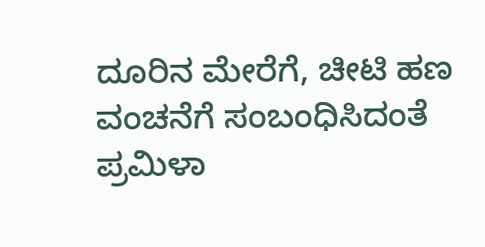ದೂರಿನ ಮೇರೆಗೆ, ಚೀಟಿ ಹಣ ವಂಚನೆಗೆ ಸಂಬಂಧಿಸಿದಂತೆ ಪ್ರಮಿಳಾ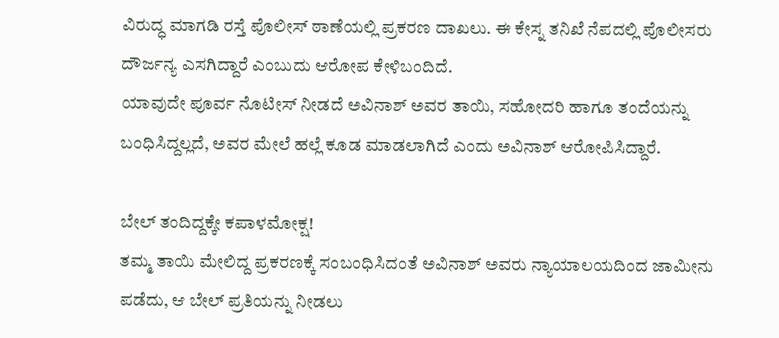ವಿರುದ್ಧ ಮಾಗಡಿ ರಸ್ತೆ ಪೊಲೀಸ್ ಠಾಣೆಯಲ್ಲಿ ಪ್ರಕರಣ ದಾಖಲು. ಈ ಕೇಸ್ನ ತನಿಖೆ ನೆಪದಲ್ಲಿ ಪೊಲೀಸರು ದೌರ್ಜನ್ಯ ಎಸಗಿದ್ದಾರೆ ಎಂಬುದು ಆರೋಪ ಕೇಳಿಬಂದಿದೆ.
ಯಾವುದೇ ಪೂರ್ವ ನೊಟೀಸ್ ನೀಡದೆ ಅವಿನಾಶ್ ಅವರ ತಾಯಿ, ಸಹೋದರಿ ಹಾಗೂ ತಂದೆಯನ್ನು ಬಂಧಿಸಿದ್ದಲ್ಲದೆ, ಅವರ ಮೇಲೆ ಹಲ್ಲೆ ಕೂಡ ಮಾಡಲಾಗಿದೆ ಎಂದು ಅವಿನಾಶ್ ಆರೋಪಿಸಿದ್ದಾರೆ.

ಬೇಲ್ ತಂದಿದ್ದಕ್ಕೇ ಕಪಾಳಮೋಕ್ಷ!
ತಮ್ಮ ತಾಯಿ ಮೇಲಿದ್ದ ಪ್ರಕರಣಕ್ಕೆ ಸಂಬಂಧಿಸಿದಂತೆ ಅವಿನಾಶ್ ಅವರು ನ್ಯಾಯಾಲಯದಿಂದ ಜಾಮೀನು ಪಡೆದು, ಆ ಬೇಲ್ ಪ್ರತಿಯನ್ನು ನೀಡಲು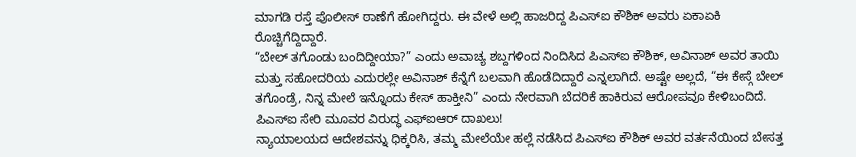ಮಾಗಡಿ ರಸ್ತೆ ಪೊಲೀಸ್ ಠಾಣೆಗೆ ಹೋಗಿದ್ದರು. ಈ ವೇಳೆ ಅಲ್ಲಿ ಹಾಜರಿದ್ದ ಪಿಎಸ್ಐ ಕೌಶಿಕ್ ಅವರು ಏಕಾಏಕಿ ರೊಚ್ಚಿಗೆದ್ದಿದ್ದಾರೆ.
“ಬೇಲ್ ತಗೊಂಡು ಬಂದಿದ್ದೀಯಾ?” ಎಂದು ಅವಾಚ್ಯ ಶಬ್ದಗಳಿಂದ ನಿಂದಿಸಿದ ಪಿಎಸ್ಐ ಕೌಶಿಕ್, ಅವಿನಾಶ್ ಅವರ ತಾಯಿ ಮತ್ತು ಸಹೋದರಿಯ ಎದುರಲ್ಲೇ ಅವಿನಾಶ್ ಕೆನ್ನೆಗೆ ಬಲವಾಗಿ ಹೊಡೆದಿದ್ದಾರೆ ಎನ್ನಲಾಗಿದೆ. ಅಷ್ಟೇ ಅಲ್ಲದೆ, “ಈ ಕೇಸ್ಗೆ ಬೇಲ್ ತಗೊಂಡ್ರೆ, ನಿನ್ನ ಮೇಲೆ ಇನ್ನೊಂದು ಕೇಸ್ ಹಾಕ್ತೀನಿ” ಎಂದು ನೇರವಾಗಿ ಬೆದರಿಕೆ ಹಾಕಿರುವ ಆರೋಪವೂ ಕೇಳಿಬಂದಿದೆ.
ಪಿಎಸ್ಐ ಸೇರಿ ಮೂವರ ವಿರುದ್ಧ ಎಫ್ಐಆರ್ ದಾಖಲು!
ನ್ಯಾಯಾಲಯದ ಆದೇಶವನ್ನು ಧಿಕ್ಕರಿಸಿ, ತಮ್ಮ ಮೇಲೆಯೇ ಹಲ್ಲೆ ನಡೆಸಿದ ಪಿಎಸ್ಐ ಕೌಶಿಕ್ ಅವರ ವರ್ತನೆಯಿಂದ ಬೇಸತ್ತ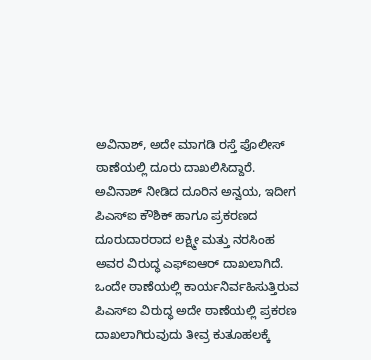ಅವಿನಾಶ್, ಅದೇ ಮಾಗಡಿ ರಸ್ತೆ ಪೊಲೀಸ್ ಠಾಣೆಯಲ್ಲಿ ದೂರು ದಾಖಲಿಸಿದ್ದಾರೆ. ಅವಿನಾಶ್ ನೀಡಿದ ದೂರಿನ ಅನ್ವಯ, ಇದೀಗ ಪಿಎಸ್ಐ ಕೌಶಿಕ್ ಹಾಗೂ ಪ್ರಕರಣದ ದೂರುದಾರರಾದ ಲಕ್ಷ್ಮೀ ಮತ್ತು ನರಸಿಂಹ ಅವರ ವಿರುದ್ಧ ಎಫ್ಐಆರ್ ದಾಖಲಾಗಿದೆ.
ಒಂದೇ ಠಾಣೆಯಲ್ಲಿ ಕಾರ್ಯನಿರ್ವಹಿಸುತ್ತಿರುವ ಪಿಎಸ್ಐ ವಿರುದ್ಧ ಅದೇ ಠಾಣೆಯಲ್ಲಿ ಪ್ರಕರಣ ದಾಖಲಾಗಿರುವುದು ತೀವ್ರ ಕುತೂಹಲಕ್ಕೆ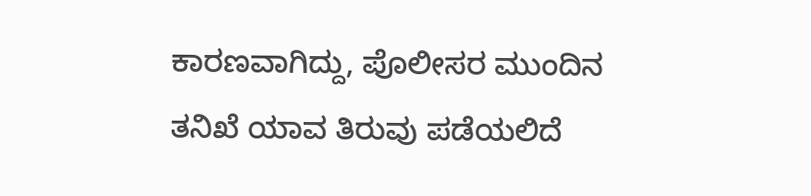ಕಾರಣವಾಗಿದ್ದು, ಪೊಲೀಸರ ಮುಂದಿನ ತನಿಖೆ ಯಾವ ತಿರುವು ಪಡೆಯಲಿದೆ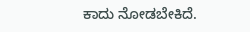ಕಾದು ನೋಡಬೇಕಿದೆ.